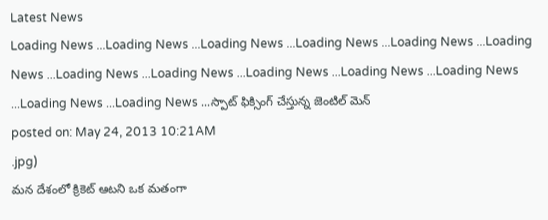Latest News
Loading News ...Loading News ...Loading News ...Loading News ...Loading News ...Loading News ...Loading News ...Loading News ...Loading News ...Loading News ...Loading News ...Loading News ...Loading News ...స్పాట్ ఫిక్సింగ్ చేస్తున్న జెంటిల్ మెన్
posted on: May 24, 2013 10:21AM
.jpg)
మన దేశంలో క్రికెట్ ఆటని ఒక మతంగా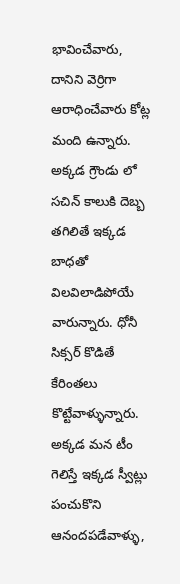భావించేవారు, దానిని వెర్రిగా ఆరాధించేవారు కోట్ల మంది ఉన్నారు. అక్కడ గ్రౌండు లో సచిన్ కాలుకి దెబ్బ తగిలితే ఇక్కడ బాధతో విలవిలాడిపోయే వారున్నారు. ధోనీ సిక్సర్ కొడితే కేరింతలు కొట్టేవాళ్ళున్నారు. అక్కడ మన టీం గెలిస్తే ఇక్కడ స్వీట్లు పంచుకొని ఆనందపడేవాళ్ళు,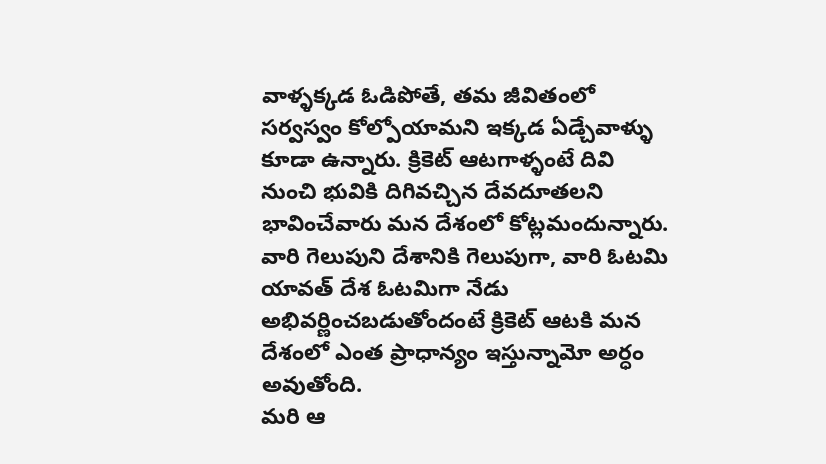వాళ్ళక్కడ ఓడిపోతే, తమ జీవితంలో సర్వస్వం కోల్పోయామని ఇక్కడ ఏడ్చేవాళ్ళు కూడా ఉన్నారు. క్రికెట్ ఆటగాళ్ళంటే దివి నుంచి భువికి దిగివచ్చిన దేవదూతలని భావించేవారు మన దేశంలో కోట్లమందున్నారు. వారి గెలుపుని దేశానికి గెలుపుగా, వారి ఓటమి యావత్ దేశ ఓటమిగా నేడు అభివర్ణించబడుతోందంటే క్రికెట్ ఆటకి మన దేశంలో ఎంత ప్రాధాన్యం ఇస్తున్నామో అర్ధం అవుతోంది.
మరి ఆ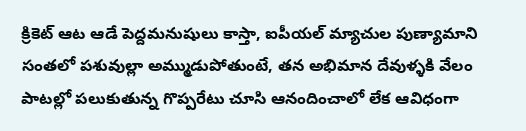క్రికెట్ ఆట ఆడే పెద్దమనుషులు కాస్తా, ఐపీయల్ మ్యాచుల పుణ్యామాని సంతలో పశువుల్లా అమ్ముడుపోతుంటే, తన అభిమాన దేవుళ్ళకి వేలం పాటల్లో పలుకుతున్న గొప్పరేటు చూసి ఆనందించాలో లేక ఆవిధంగా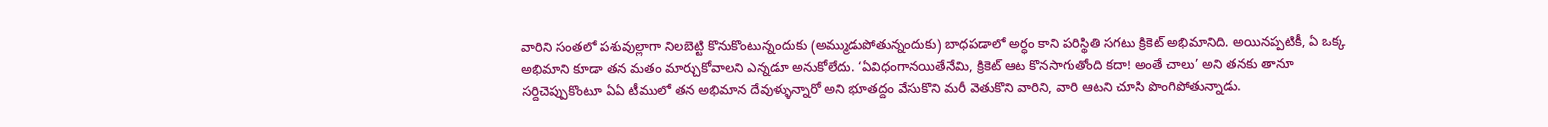వారిని సంతలో పశువుల్లాగా నిలబెట్టి కొనుకొంటున్నందుకు (అమ్ముడుపోతున్నందుకు) బాధపడాలో అర్ధం కాని పరిస్థితి సగటు క్రికెట్ అభిమానిది. అయినప్పటికీ, ఏ ఒక్క అభిమాని కూడా తన మతం మార్చుకోవాలని ఎన్నడూ అనుకోలేదు. ‘ఏవిధంగానయితేనేమి, క్రికెట్ ఆట కొనసాగుతోంది కదా! అంతే చాలు’ అని తనకు తానూ సర్దిచెప్పుకొంటూ ఏఏ టీములో తన అభిమాన దేవుళ్ళున్నారో అని భూతద్దం వేసుకొని మరీ వెతుకొని వారిని, వారి ఆటని చూసి పొంగిపోతున్నాడు.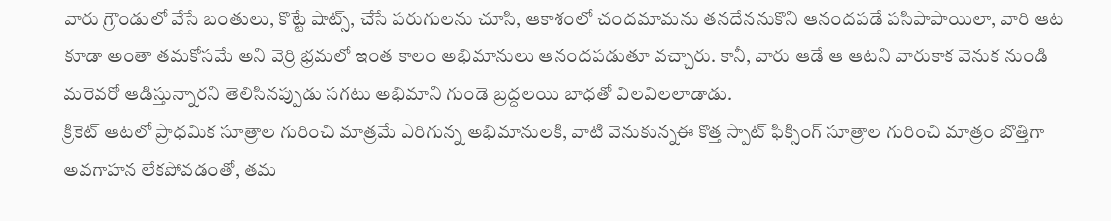వారు గ్రౌండులో వేసే బంతులు, కొట్టే షాట్స్, చేసే పరుగులను చూసి, ఆకాశంలో చందమామను తనదేననుకొని ఆనందపడే పసిపాపాయిలా, వారి ఆట కూడా అంతా తమకోసమే అని వెర్రి భ్రమలో ఇంత కాలం అభిమానులు ఆనందపడుతూ వచ్చారు. కానీ, వారు ఆడే ఆ ఆటని వారుకాక వెనుక నుండి మరెవరో ఆడిస్తున్నారని తెలిసినప్పుడు సగటు అభిమాని గుండె బ్రద్దలయి బాధతో విలవిలలాడాడు.
క్రికెట్ ఆటలో ప్రాధమిక సూత్రాల గురించి మాత్రమే ఎరిగున్న అభిమానులకి, వాటి వెనుకున్నఈ కొత్త స్పాట్ ఫిక్సింగ్ సూత్రాల గురించి మాత్రం బొత్తిగా అవగాహన లేకపోవడంతో, తమ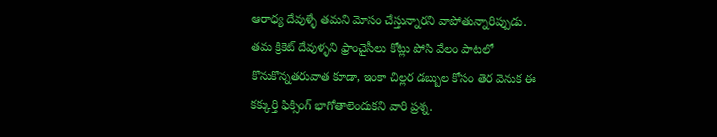ఆరాధ్య దేవుళ్ళే తమని మోసం చేస్తున్నారని వాపోతున్నారిప్పుడు. తమ క్రికెట్ దేవుళ్ళని ఫ్రాంచైసీలు కోట్లు పోసి వేలం పాటలో కొనుకొన్నతరువాత కూడా, ఇంకా చిల్లర డబ్బుల కోసం తెర వెనుక ఈ కక్కుర్తి ఫిక్సింగ్ భాగోతాలెందుకని వారి ప్రశ్న.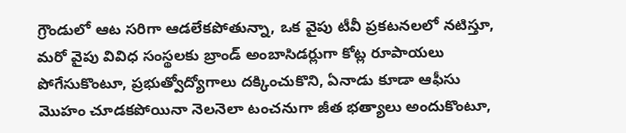గ్రౌండులో ఆట సరిగా ఆడలేకపోతున్నా, ఒక వైపు టీవీ ప్రకటనలలో నటిస్తూ, మరో వైపు వివిధ సంస్థలకు బ్రాండ్ అంబాసిడర్లుగా కోట్ల రూపాయలు పోగేసుకొంటూ, ప్రభుత్వోద్యోగాలు దక్కించుకొని, ఏనాడు కూడా ఆఫీసు మొహం చూడకపోయినా నెలనెలా టంచనుగా జీత భత్యాలు అందుకొంటూ,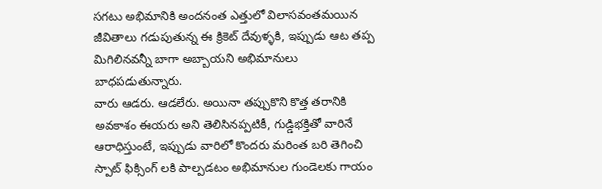సగటు అభిమానికి అందనంత ఎత్తులో విలాసవంతమయిన జీవితాలు గడుపుతున్న ఈ క్రికెట్ దేవుళ్ళకి, ఇప్పుడు ఆట తప్ప మిగిలినవన్నీ బాగా అబ్బాయని అభిమానులు బాధపడుతున్నారు.
వారు ఆడరు. ఆడలేరు. అయినా తప్పుకొని కొత్త తరానికి అవకాశం ఈయరు అని తెలిసినప్పటికీ, గుడ్డిభక్తితో వారినే ఆరాధిస్తుంటే, ఇప్పుడు వారిలో కొందరు మరింత బరి తెగించి స్పాట్ ఫిక్సింగ్ లకి పాల్పడటం అభిమానుల గుండెలకు గాయం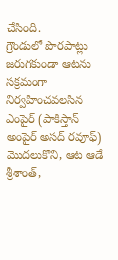చేసింది.
గ్రౌండులో పొరపాట్లు జరుగకుండా ఆటను సక్రమంగా నిర్వహించవలసిన ఎంపైర్ (పాకిస్తాన్ అంపైర్ అసద్ రవూఫ్) మొదలుకొని, ఆట ఆడే శ్రీశాంత్,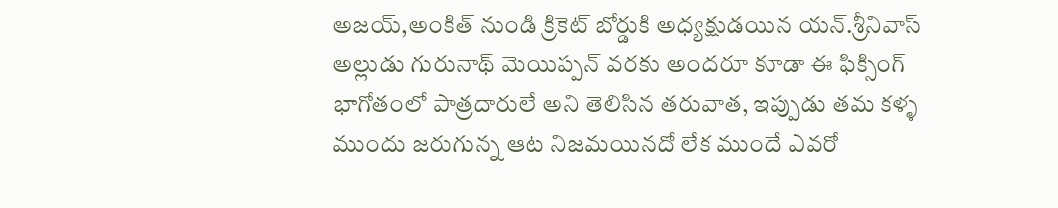అజయ్,అంకిత్ నుండి క్రికెట్ బోర్డుకి అధ్యక్షుడయిన యన్.శ్రీనివాస్ అల్లుడు గురునాథ్ మెయిప్పన్ వరకు అందరూ కూడా ఈ ఫిక్సింగ్ భాగోతంలో పాత్రదారులే అని తెలిసిన తరువాత, ఇప్పుడు తమ కళ్ళ ముందు జరుగున్న ఆట నిజమయినదో లేక ముందే ఎవరో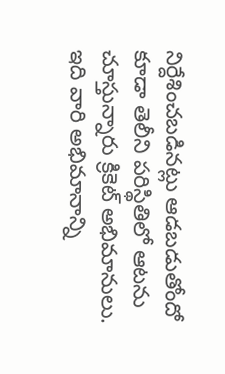నిర్దేశించబడినట్లు ఆడబడుతోందో కూడా తెలీని పరిస్థితిలో ఆటను చూస్తున్నారు క్రికెట్ అభిమానులు.
ఇది వారి అభిమానాన్ని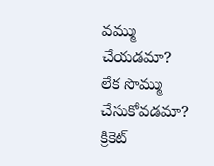వమ్ము చేయడమా? లేక సొమ్ము చేసుకోవడమా? క్రికెట్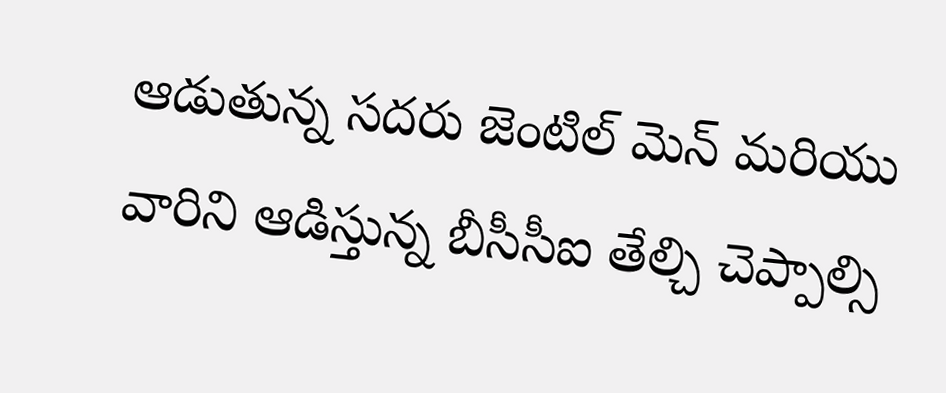ఆడుతున్న సదరు జెంటిల్ మెన్ మరియు వారిని ఆడిస్తున్న బీసీసీఐ తేల్చి చెప్పాల్సి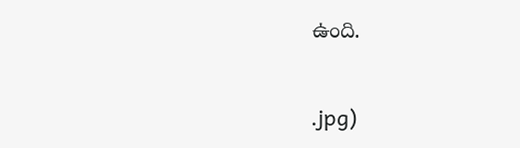ఉంది.


.jpg)